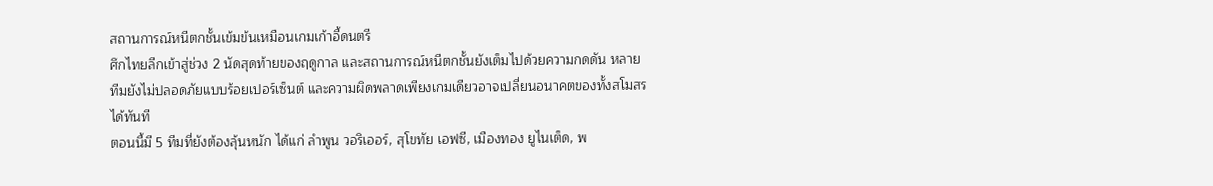สถานการณ์หนีตกชั้นเข้มข้นเหมือนเกมเก้าอี้ดนตรี
ศึกไทยลีกเข้าสู่ช่วง 2 นัดสุดท้ายของฤดูกาล และสถานการณ์หนีตกชั้นยังเต็มไปด้วยความกดดัน หลายทีมยังไม่ปลอดภัยแบบร้อยเปอร์เซ็นต์ และความผิดพลาดเพียงเกมเดียวอาจเปลี่ยนอนาคตของทั้งสโมสรได้ทันที
ตอนนี้มี 5 ทีมที่ยังต้องลุ้นหนัก ได้แก่ ลำพูน วอริเออร์, สุโขทัย เอฟซี, เมืองทอง ยูไนเต็ด, พ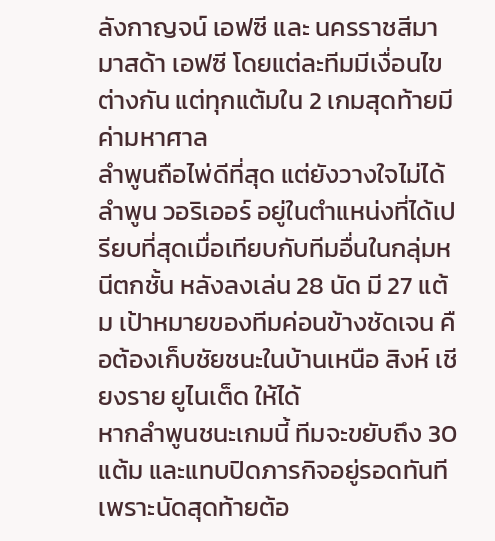ลังกาญจน์ เอฟซี และ นครราชสีมา มาสด้า เอฟซี โดยแต่ละทีมมีเงื่อนไขต่างกัน แต่ทุกแต้มใน 2 เกมสุดท้ายมีค่ามหาศาล
ลำพูนถือไพ่ดีที่สุด แต่ยังวางใจไม่ได้
ลำพูน วอริเออร์ อยู่ในตำแหน่งที่ได้เปรียบที่สุดเมื่อเทียบกับทีมอื่นในกลุ่มหนีตกชั้น หลังลงเล่น 28 นัด มี 27 แต้ม เป้าหมายของทีมค่อนข้างชัดเจน คือต้องเก็บชัยชนะในบ้านเหนือ สิงห์ เชียงราย ยูไนเต็ด ให้ได้
หากลำพูนชนะเกมนี้ ทีมจะขยับถึง 30 แต้ม และแทบปิดภารกิจอยู่รอดทันที เพราะนัดสุดท้ายต้อ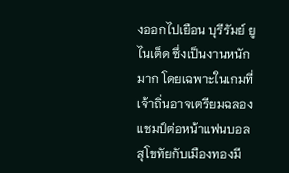งออกไปเยือน บุรีรัมย์ ยูไนเต็ด ซึ่งเป็นงานหนักมาก โดยเฉพาะในเกมที่เจ้าถิ่นอาจเตรียมฉลองแชมป์ต่อหน้าแฟนบอล
สุโขทัยกับเมืองทองมี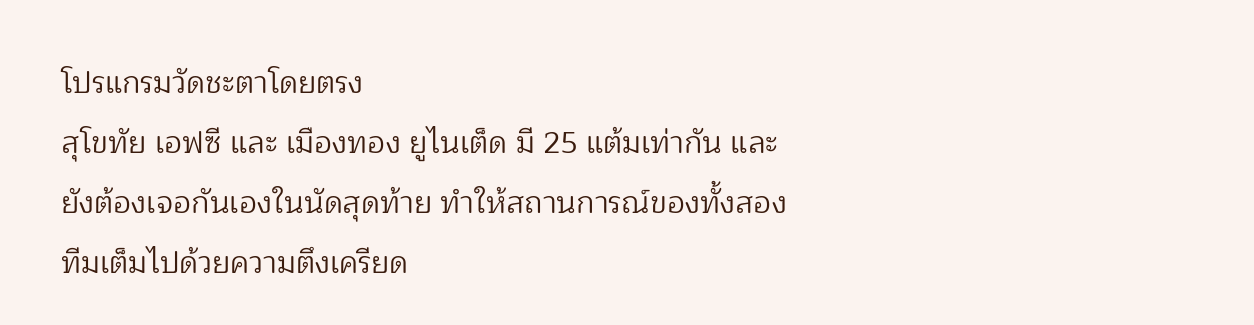โปรแกรมวัดชะตาโดยตรง
สุโขทัย เอฟซี และ เมืองทอง ยูไนเต็ด มี 25 แต้มเท่ากัน และยังต้องเจอกันเองในนัดสุดท้าย ทำให้สถานการณ์ของทั้งสองทีมเต็มไปด้วยความตึงเครียด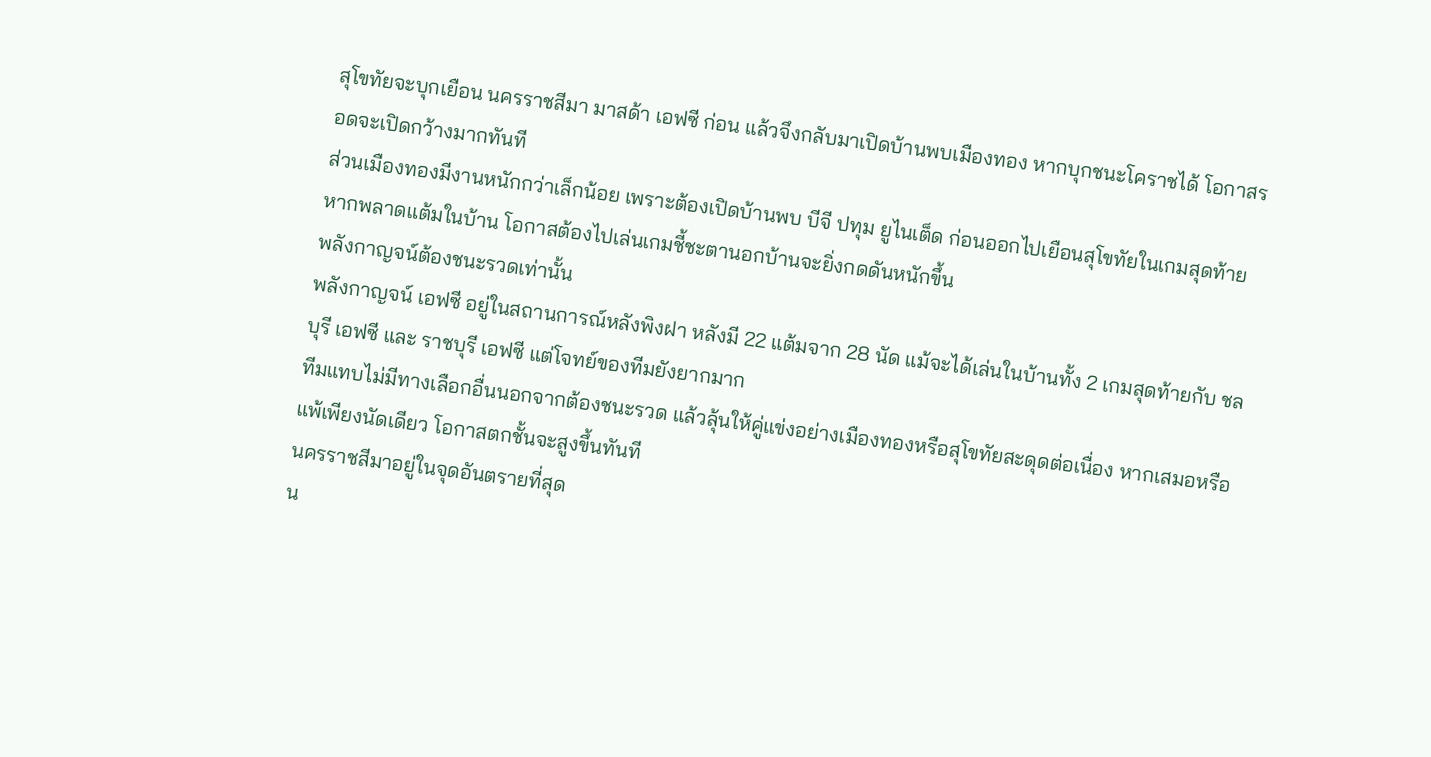สุโขทัยจะบุกเยือน นครราชสีมา มาสด้า เอฟซี ก่อน แล้วจึงกลับมาเปิดบ้านพบเมืองทอง หากบุกชนะโคราชได้ โอกาสรอดจะเปิดกว้างมากทันที
ส่วนเมืองทองมีงานหนักกว่าเล็กน้อย เพราะต้องเปิดบ้านพบ บีจี ปทุม ยูไนเต็ด ก่อนออกไปเยือนสุโขทัยในเกมสุดท้าย หากพลาดแต้มในบ้าน โอกาสต้องไปเล่นเกมชี้ชะตานอกบ้านจะยิ่งกดดันหนักขึ้น
พลังกาญจน์ต้องชนะรวดเท่านั้น
พลังกาญจน์ เอฟซี อยู่ในสถานการณ์หลังพิงฝา หลังมี 22 แต้มจาก 28 นัด แม้จะได้เล่นในบ้านทั้ง 2 เกมสุดท้ายกับ ชลบุรี เอฟซี และ ราชบุรี เอฟซี แต่โจทย์ของทีมยังยากมาก
ทีมแทบไม่มีทางเลือกอื่นนอกจากต้องชนะรวด แล้วลุ้นให้คู่แข่งอย่างเมืองทองหรือสุโขทัยสะดุดต่อเนื่อง หากเสมอหรือแพ้เพียงนัดเดียว โอกาสตกชั้นจะสูงขึ้นทันที
นครราชสีมาอยู่ในจุดอันตรายที่สุด
น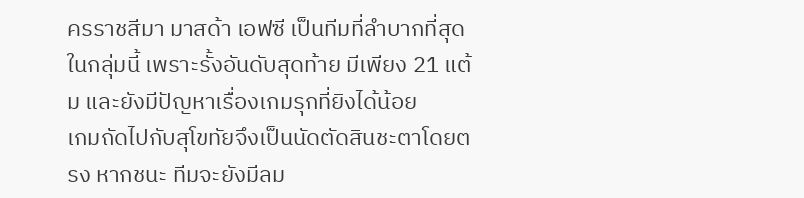ครราชสีมา มาสด้า เอฟซี เป็นทีมที่ลำบากที่สุดในกลุ่มนี้ เพราะรั้งอันดับสุดท้าย มีเพียง 21 แต้ม และยังมีปัญหาเรื่องเกมรุกที่ยิงได้น้อย
เกมถัดไปกับสุโขทัยจึงเป็นนัดตัดสินชะตาโดยตรง หากชนะ ทีมจะยังมีลม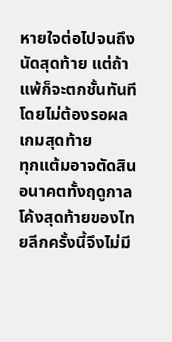หายใจต่อไปจนถึงนัดสุดท้าย แต่ถ้าแพ้ก็จะตกชั้นทันทีโดยไม่ต้องรอผลเกมสุดท้าย
ทุกแต้มอาจตัดสินอนาคตทั้งฤดูกาล
โค้งสุดท้ายของไทยลีกครั้งนี้จึงไม่มี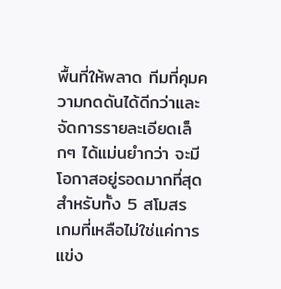พื้นที่ให้พลาด ทีมที่คุมความกดดันได้ดีกว่าและจัดการรายละเอียดเล็กๆ ได้แม่นยำกว่า จะมีโอกาสอยู่รอดมากที่สุด
สำหรับทั้ง 5 สโมสร เกมที่เหลือไม่ใช่แค่การแข่ง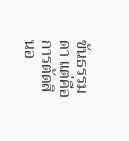ขันธรรมดา แต่คือการตัดสินอ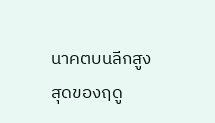นาคตบนลีกสูงสุดของฤดู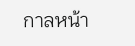กาลหน้า